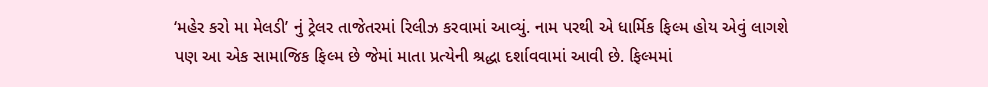‘મહેર કરો મા મેલડી’ નું ટ્રેલર તાજેતરમાં રિલીઝ કરવામાં આવ્યું. નામ પરથી એ ધાર્મિક ફિલ્મ હોય એવું લાગશે પણ આ એક સામાજિક ફિલ્મ છે જેમાં માતા પ્રત્યેની શ્રદ્ધા દર્શાવવામાં આવી છે. ફિલ્મમાં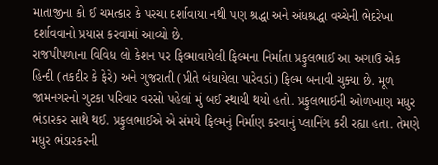માતાજીના કો ઈ ચમત્કાર કે પરચા દર્શાવાયા નથી પણ શ્રદ્ધા અને અંધશ્રદ્ધા વચ્ચેની ભેદરેખા દર્શાવવાનો પ્રયાસ કરવામાં આવ્યો છે.
રાજપીપળાના વિવિધ લો કેશન પર ફિલ્માવાયેલી ફિલ્મના નિર્માતા પ્રફુલભાઈ આ અગાઉ એક હિન્દી (તકદીર કે ફેરે) અને ગુજરાતી (પ્રીતે બંધાયેલા પારેવડાં) ફિલ્મ બનાવી ચુક્યા છે. મૂળ જામનગરનો ગુટકા પરિવાર વરસો પહેલાં મું બઈ સ્થાયી થયો હતો. પ્રફુલભાઈની ઓળખાણ મધુર ભંડારકર સાથે થઈ. પ્રફુલભાઈએ એ સંમયે ફિલ્મનું નિર્માણ કરવાનું પ્લાનિંગ કરી રહ્યા હતા. તેમણે મધુર ભંડારકરની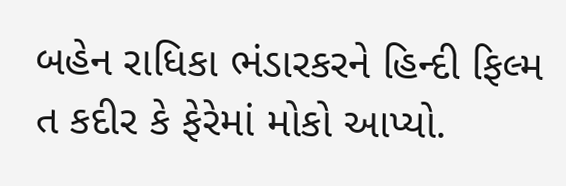બહેન રાધિકા ભંડારકરને હિન્દી ફિલ્મ ત કદીર કે ફેરેમાં મોકો આપ્યો.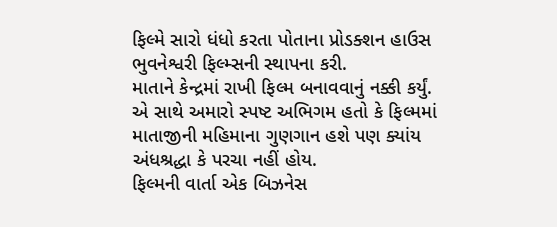ફિલ્મે સારો ધંધો કરતા પોતાના પ્રોડક્શન હાઉસ ભુવનેશ્વરી ફિલ્મ્સની સ્થાપના કરી.
માતાને કેન્દ્રમાં રાખી ફિલ્મ બનાવવાનું નક્કી કર્યું. એ સાથે અમારો સ્પષ્ટ અભિગમ હતો કે ફિલ્મમાં માતાજીની મહિમાના ગુણગાન હશે પણ ક્યાંય અંધશ્રદ્ધા કે પરચા નહીં હોય.
ફિલ્મની વાર્તા એક બિઝનેસ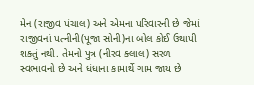મેન (રાજીવ પંચાલ) અને એમના પરિવારની છે જેમાં રાજીવનાં પત્નીની(પૂજા સોની)ના બોલ કોઈ ઉથાપી શક્તું નથી. તેમનો પુત્ર (નીરવ ક્લાલ) સરળ સ્વભાવનો છે અને ધંધાના કામાર્થે ગામ જાય છે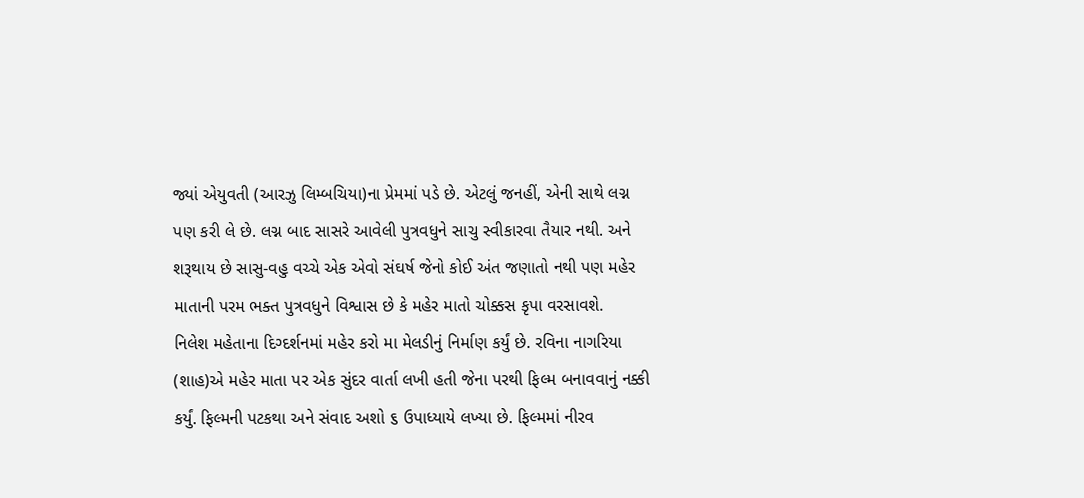જ્યાં એયુવતી (આરઝુ લિમ્બચિયા)ના પ્રેમમાં પડે છે. એટલું જનહીં, એની સાથે લગ્ન પણ કરી લે છે. લગ્ન બાદ સાસરે આવેલી પુત્રવધુને સાચુ સ્વીકારવા તૈયાર નથી. અને શરૂથાય છે સાસુ-વહુ વચ્ચે એક એવો સંઘર્ષ જેનો કોઈ અંત જણાતો નથી પણ મહેર માતાની પરમ ભક્ત પુત્રવધુને વિશ્વાસ છે કે મહેર માતો ચોક્કસ કૃપા વરસાવશે.
નિલેશ મહેતાના દિગ્દર્શનમાં મહેર કરો મા મેલડીનું નિર્માણ કર્યું છે. રવિના નાગરિયા (શાહ)એ મહેર માતા પર એક સુંદર વાર્તા લખી હતી જેના પરથી ફિલ્મ બનાવવાનું નક્કી કર્યું. ફિલ્મની પટકથા અને સંવાદ અશો ૬ ઉપાધ્યાયે લખ્યા છે. ફિલ્મમાં નીરવ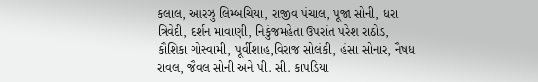કલાલ, આરઝુ લિમ્બચિયા, રાજીવ પંચાલ, પૂજા સોની, ધરા ત્રિવેદી, દર્શન માવાણી, નિકુંજમહેતા ઉપરાંત પરેશ રાઠોડ, કૌશિકા ગોસ્વામી, પૂર્વીશાહ,વિરાજ સોલંકી, હંસા સોનાર, નૈષધ રાવલ, જૈવલ સોની અને પી. સી. કાપડિયા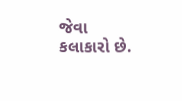જેવા કલાકારો છે.